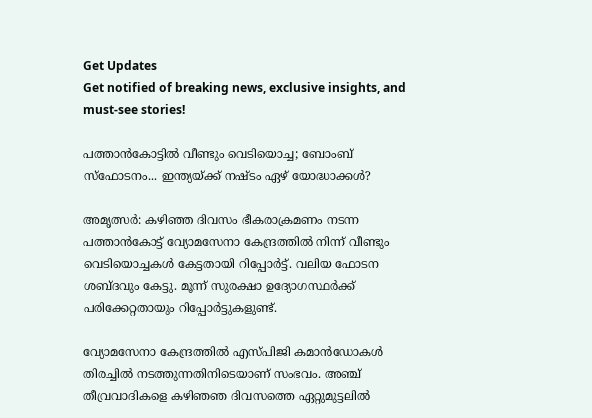Get Updates
Get notified of breaking news, exclusive insights, and must-see stories!

പത്താന്‍കോട്ടില്‍ വീണ്ടും വെടിയൊച്ച; ബോംബ് സ്‌ഫോടനം... ഇന്ത്യയ്ക്ക് നഷ്ടം ഏഴ് യോദ്ധാക്കള്‍?

അമൃത്സര്‍: കഴിഞ്ഞ ദിവസം ഭീകരാക്രമണം നടന്ന പത്താന്‍കോട്ട് വ്യോമസേനാ കേന്ദ്രത്തില്‍ നിന്ന് വീണ്ടും വെടിയൊച്ചകള്‍ കേട്ടതായി റിപ്പോര്‍ട്ട്. വലിയ ഫോടന ശബ്ദവും കേട്ടു. മൂന്ന് സുരക്ഷാ ഉദ്യോഗസ്ഥര്‍ക്ക് പരിക്കേറ്റതായും റിപ്പോര്‍ട്ടുകളുണ്ട്.

വ്യോമസേനാ കേന്ദ്രത്തില്‍ എസ്പിജി കമാന്‍ഡോകള്‍ തിരച്ചില്‍ നടത്തുന്നതിനിടെയാണ് സംഭവം. അഞ്ച് തീവ്രവാദികളെ കഴിഞഞ ദിവസത്തെ ഏറ്റുമുട്ടലില്‍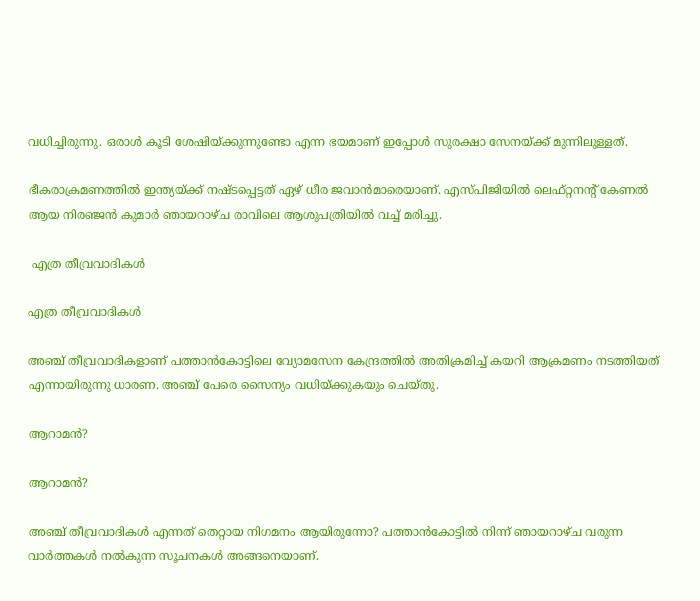വധിച്ചിരുന്നു. ഒരാള്‍ കൂടി ശേഷിയ്ക്കുന്നുണ്ടോ എന്ന ഭയമാണ് ഇപ്പോള്‍ സുരക്ഷാ സേനയ്ക്ക് മുന്നിലുള്ളത്.

ഭീകരാക്രമണത്തില്‍ ഇന്ത്യയ്ക്ക് നഷ്ടപ്പെട്ടത് ഏഴ് ധീര ജവാന്‍മാരെയാണ്. എസ്പിജിയില്‍ ലെഫ്റ്റനന്റ് കേണല്‍ ആയ നിരഞ്ജന്‍ കുമാര്‍ ഞായറാഴ്ച രാവിലെ ആശുപത്രിയില്‍ വച്ച് മരിച്ചു.

 എത്ര തീവ്രവാദികള്‍

എത്ര തീവ്രവാദികള്‍

അഞ്ച് തീവ്രവാദികളാണ് പത്താന്‍കോട്ടിലെ വ്യോമസേന കേന്ദ്രത്തില്‍ അതിക്രമിച്ച് കയറി ആക്രമണം നടത്തിയത് എന്നായിരുന്നു ധാരണ. അഞ്ച് പേരെ സൈന്യം വധിയ്ക്കുകയും ചെയ്തു.

ആറാമന്‍?

ആറാമന്‍?

അഞ്ച് തീവ്രവാദികള്‍ എന്നത് തെറ്റായ നിഗമനം ആയിരുന്നോ? പത്താന്‍കോട്ടില്‍ നിന്ന് ഞായറാഴ്ച വരുന്ന വാര്‍ത്തകള്‍ നല്‍കുന്ന സൂചനകള്‍ അങ്ങനെയാണ്.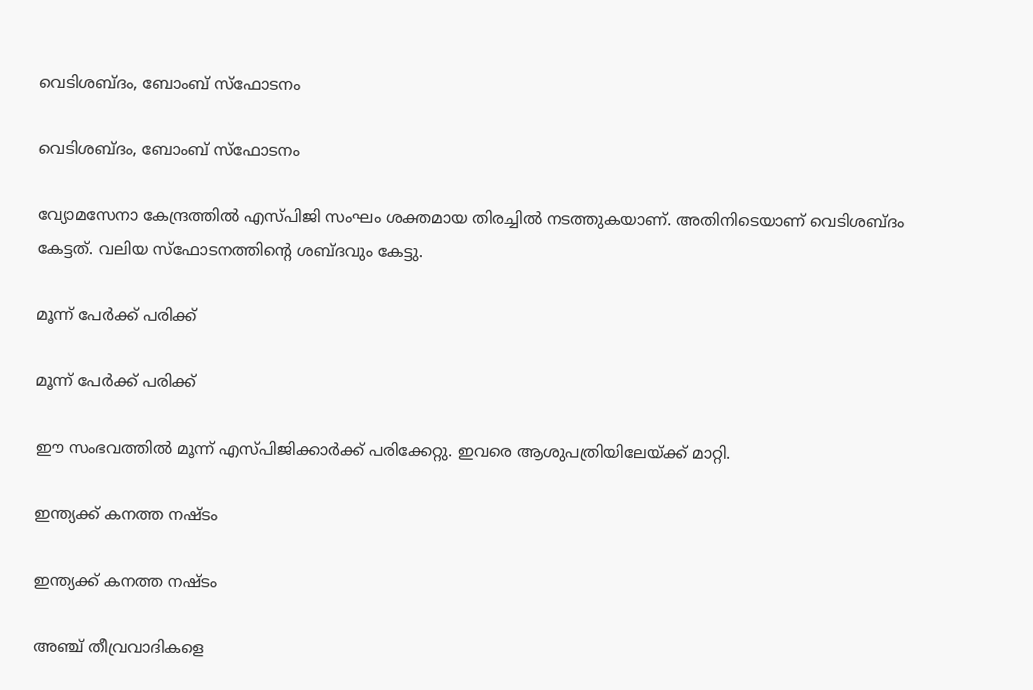വെടിശബ്ദം, ബോംബ് സ്‌ഫോടനം

വെടിശബ്ദം, ബോംബ് സ്‌ഫോടനം

വ്യോമസേനാ കേന്ദ്രത്തില്‍ എസ്പിജി സംഘം ശക്തമായ തിരച്ചില്‍ നടത്തുകയാണ്. അതിനിടെയാണ് വെടിശബ്ദം കേട്ടത്. വലിയ സ്‌ഫോടനത്തിന്റെ ശബ്ദവും കേട്ടു.

മൂന്ന് പേര്‍ക്ക് പരിക്ക്

മൂന്ന് പേര്‍ക്ക് പരിക്ക്

ഈ സംഭവത്തില്‍ മൂന്ന് എസ്പിജിക്കാര്‍ക്ക് പരിക്കേറ്റു. ഇവരെ ആശുപത്രിയിലേയ്ക്ക് മാറ്റി.

ഇന്ത്യക്ക് കനത്ത നഷ്ടം

ഇന്ത്യക്ക് കനത്ത നഷ്ടം

അഞ്ച് തീവ്രവാദികളെ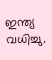ഇന്ത്യ വധിച്ചു.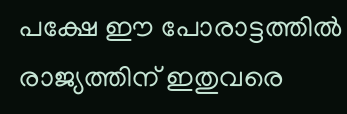പക്ഷേ ഈ പോരാട്ടത്തില്‍ രാജ്യത്തിന് ഇതുവരെ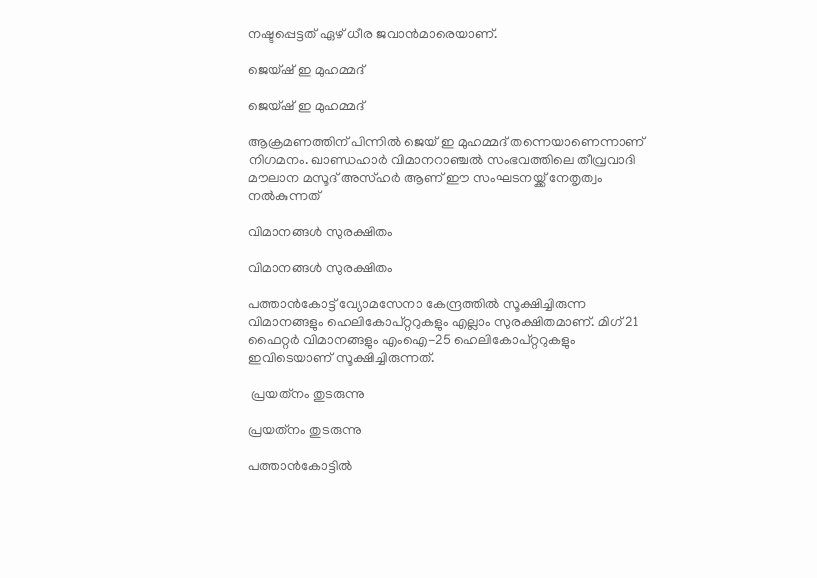നഷ്ടപ്പെട്ടത് ഏഴ് ധീര ജവാന്‍മാരെയാണ്.

ജെയ്ഷ് ഇ മുഹമ്മദ്

ജെയ്ഷ് ഇ മുഹമ്മദ്

ആക്രമണത്തിന് പിന്നില്‍ ജെയ് ഇ മുഹമ്മദ് തന്നെയാണെന്നാണ് നിഗമനം. ഖാണ്ഡഹാര്‍ വിമാനറാഞ്ചല്‍ സംഭവത്തിലെ തീവ്രവാദി മൗലാന മസൂദ് അസ്ഹര്‍ ആണ് ഈ സംഘടനയ്ക്ക് നേതൃത്വം നല്‍കുന്നത്

വിമാനങ്ങള്‍ സുരക്ഷിതം

വിമാനങ്ങള്‍ സുരക്ഷിതം

പത്താന്‍കോട്ട് വ്യോമസേനാ കേന്ദ്രത്തില്‍ സൂക്ഷിച്ചിരുന്ന വിമാനങ്ങളും ഹെലികോപ്റ്ററുകളും എല്ലാം സുരക്ഷിതമാണ്. മിഗ് 21 ഫൈറ്റര്‍ വിമാനങ്ങളും എംഐ-25 ഹെലികോപ്റ്ററുകളും ഇവിടെയാണ് സൂക്ഷിച്ചിരുന്നത്.

 പ്രയത്‌നം തുടരുന്നു

പ്രയത്‌നം തുടരുന്നു

പത്താന്‍കോട്ടില്‍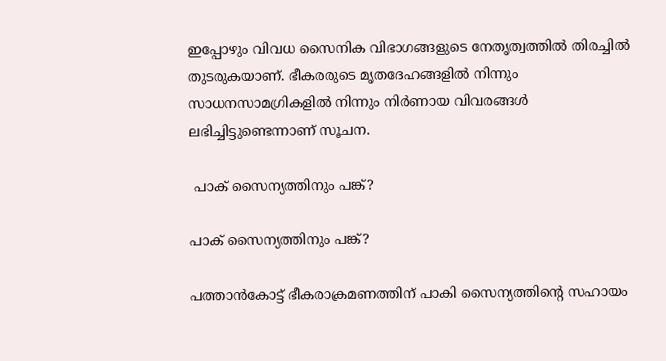ഇപ്പോഴും വിവധ സൈനിക വിഭാഗങ്ങളുടെ നേതൃത്വത്തില്‍ തിരച്ചില്‍ തുടരുകയാണ്. ഭീകരരുടെ മൃതദേഹങ്ങളില്‍ നിന്നും സാധനസാമഗ്രികളില്‍ നിന്നും നിര്‍ണായ വിവരങ്ങള്‍ ലഭിച്ചിട്ടുണ്ടെന്നാണ് സൂചന.

 പാക് സൈന്യത്തിനും പങ്ക്?

പാക് സൈന്യത്തിനും പങ്ക്?

പത്താന്‍കോട്ട് ഭീകരാക്രമണത്തിന് പാകി സൈന്യത്തിന്റെ സഹായം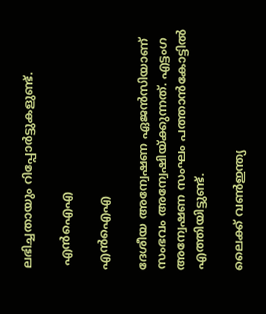ലഭിച്ചതായും റിപ്പോര്‍ട്ടുകളുണ്ട്.

 എന്‍ഐഎ

എന്‍ഐഎ

ദേശീയ അന്വേഷണ ഏജന്‍സിയാണ് സംഭവം അന്വേഷിയ്ക്കുന്നത്. എട്ടംഗ അന്വേഷണ സംഘം പത്താന്‍കോട്ടില്‍ എത്തിയിട്ടുണ്ട്.

ലൈക്ക് വണ്‍ഇന്ത്യ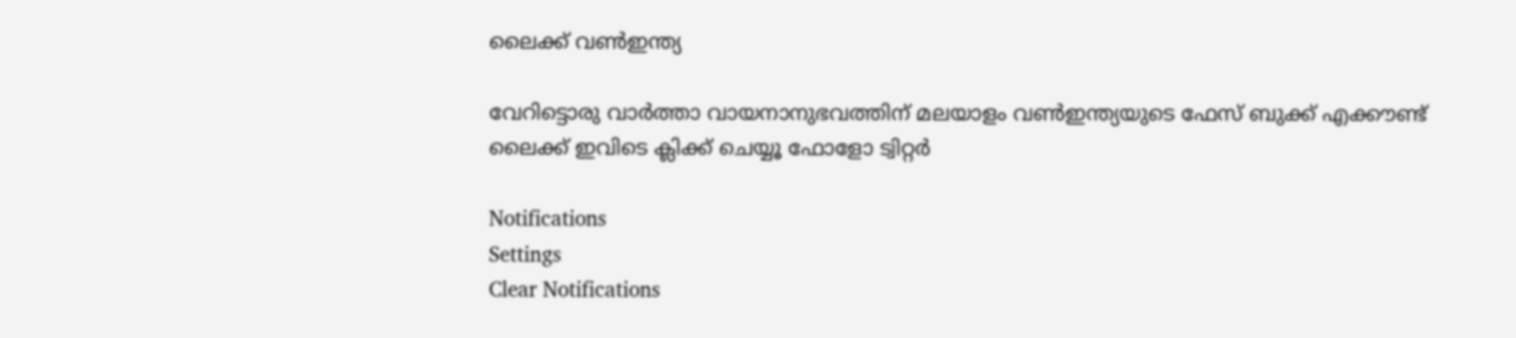ലൈക്ക് വണ്‍ഇന്ത്യ

വേറിട്ടൊരു വാര്‍ത്താ വായനാനുഭവത്തിന് മലയാളം വണ്‍ഇന്ത്യയുടെ ഫേസ് ബുക്ക് എക്കൗണ്ട് ലൈക്ക് ഇവിടെ ക്ലിക്ക് ചെയ്യൂ ഫോളോ ട്വിറ്റര്‍

Notifications
Settings
Clear Notifications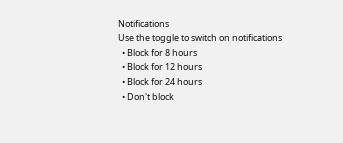Notifications
Use the toggle to switch on notifications
  • Block for 8 hours
  • Block for 12 hours
  • Block for 24 hours
  • Don't block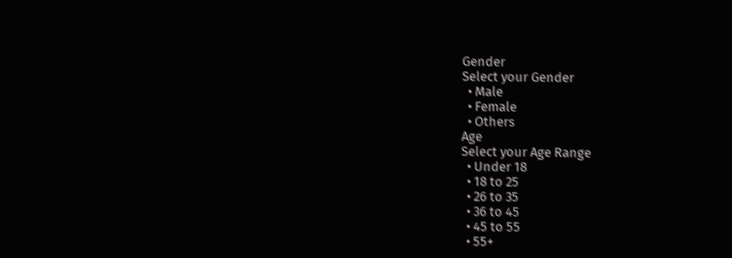Gender
Select your Gender
  • Male
  • Female
  • Others
Age
Select your Age Range
  • Under 18
  • 18 to 25
  • 26 to 35
  • 36 to 45
  • 45 to 55
  • 55+